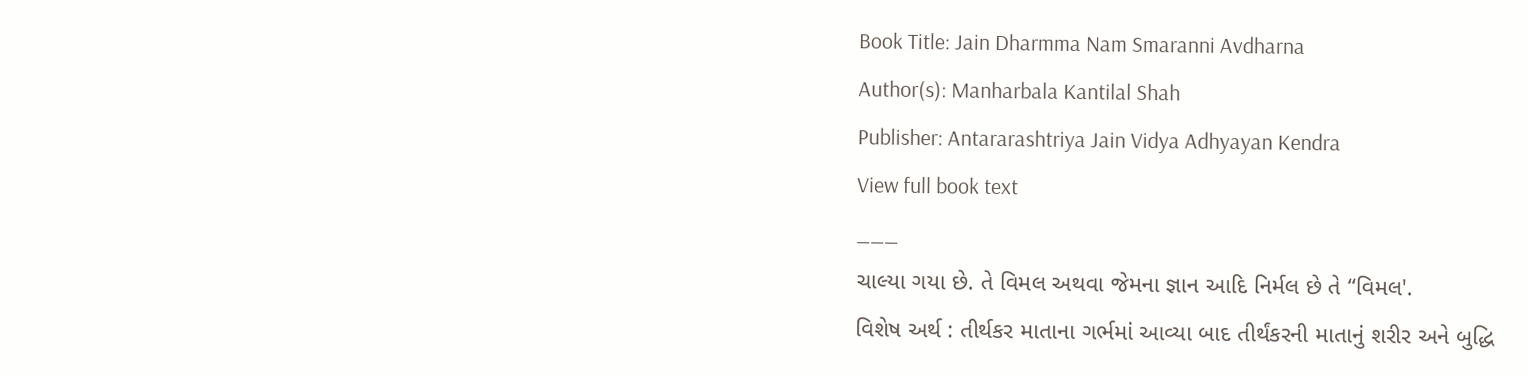Book Title: Jain Dharmma Nam Smaranni Avdharna
Author(s): Manharbala Kantilal Shah
Publisher: Antararashtriya Jain Vidya Adhyayan Kendra
View full book text
___
ચાલ્યા ગયા છે. તે વિમલ અથવા જેમના જ્ઞાન આદિ નિર્મલ છે તે “વિમલ'.
વિશેષ અર્થ : તીર્થકર માતાના ગર્ભમાં આવ્યા બાદ તીર્થંકરની માતાનું શરીર અને બુદ્ધિ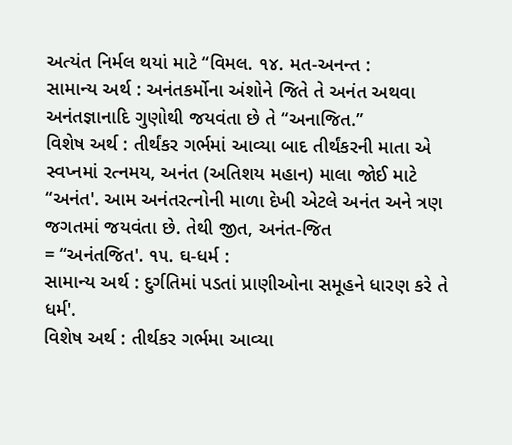અત્યંત નિર્મલ થયાં માટે “વિમલ. ૧૪. મત-અનન્ત :
સામાન્ય અર્થ : અનંતકર્મોના અંશોને જિતે તે અનંત અથવા અનંતજ્ઞાનાદિ ગુણોથી જયવંતા છે તે “અનાજિત.”
વિશેષ અર્થ : તીર્થંકર ગર્ભમાં આવ્યા બાદ તીર્થંકરની માતા એ સ્વપ્નમાં રત્નમય, અનંત (અતિશય મહાન) માલા જોઈ માટે “અનંત'. આમ અનંતરત્નોની માળા દેખી એટલે અનંત અને ત્રણ જગતમાં જયવંતા છે. તેથી જીત, અનંત-જિત
= “અનંતજિત'. ૧૫. ઘ-ધર્મ :
સામાન્ય અર્થ : દુર્ગતિમાં પડતાં પ્રાણીઓના સમૂહને ધારણ કરે તે ધર્મ'.
વિશેષ અર્થ : તીર્થકર ગર્ભમા આવ્યા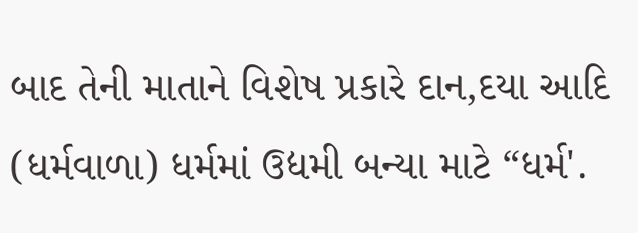બાદ તેની માતાને વિશેષ પ્રકારે દાન,દયા આદિ (ધર્મવાળા) ધર્મમાં ઉદ્યમી બન્યા માટે “ધર્મ'.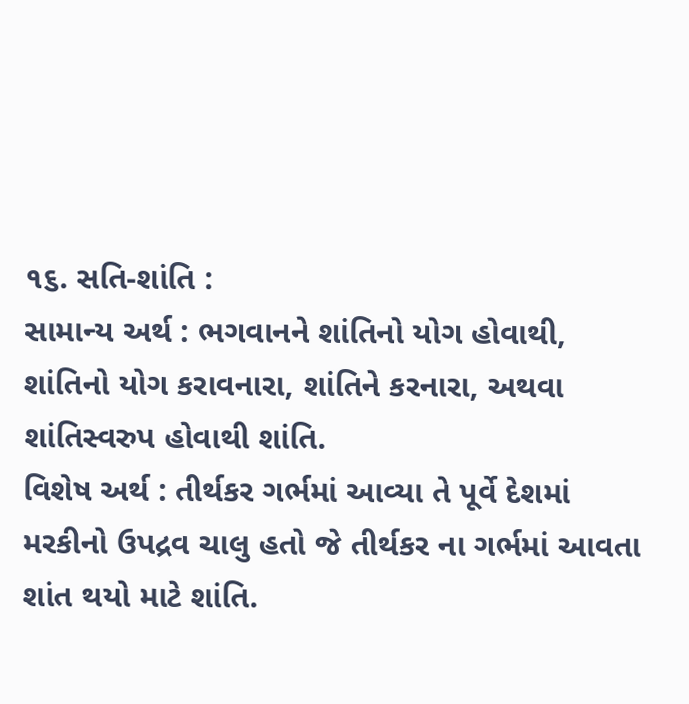૧૬. સતિ-શાંતિ :
સામાન્ય અર્થ : ભગવાનને શાંતિનો યોગ હોવાથી, શાંતિનો યોગ કરાવનારા, શાંતિને કરનારા, અથવા શાંતિસ્વરુપ હોવાથી શાંતિ.
વિશેષ અર્થ : તીર્થકર ગર્ભમાં આવ્યા તે પૂર્વે દેશમાં મરકીનો ઉપદ્રવ ચાલુ હતો જે તીર્થકર ના ગર્ભમાં આવતા શાંત થયો માટે શાંતિ.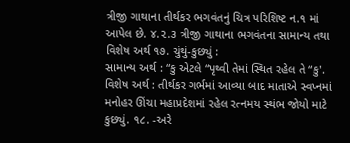ત્રીજી ગાથાના તીર્થકર ભગવંતનું ચિત્ર પરિશિષ્ટ ન.૧ માં આપેલ છે. ૪.૨.૩ ત્રીજી ગાથાના ભગવંતના સામાન્ય તથા વિશેષ અર્થ ૧૭. ચુંથું-કુછ્યું :
સામાન્ય અર્થ : “કુ એટલે “પૃથ્વી તેમાં સ્થિત રહેલ તે “કુ'.
વિશેષ અર્થ : તીર્થકર ગર્ભમાં આવ્યા બાદ માતાએ સ્વપ્નમાં મનોહર ઊંચા મહાપ્રદેશમાં રહેલ રત્નમય સ્થંભ જોયો માટે કુછ્યું. ૧૮. -અરે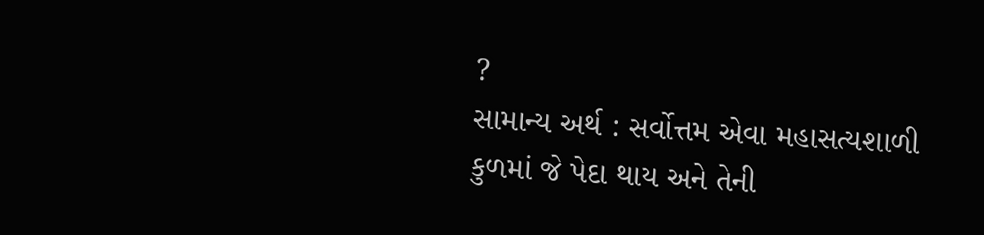?
સામાન્ય અર્થ : સર્વોત્તમ એવા મહાસત્યશાળી કુળમાં જે પેદા થાય અને તેની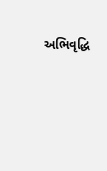અભિવૃદ્ધિ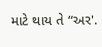માટે થાય તે “અર'.